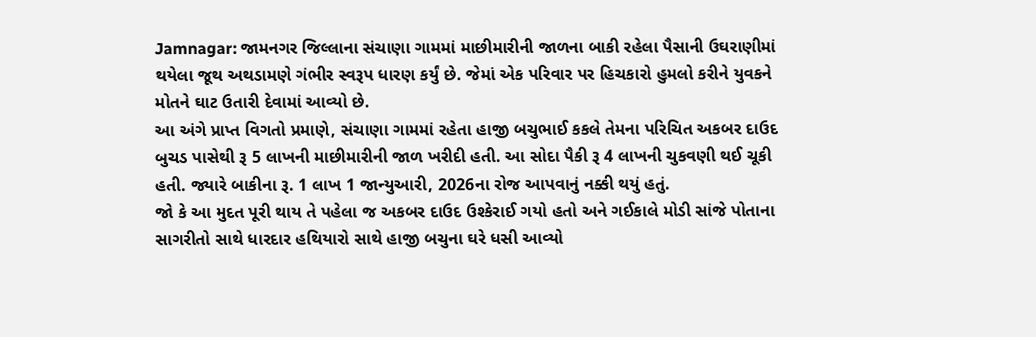Jamnagar: જામનગર જિલ્લાના સંચાણા ગામમાં માછીમારીની જાળના બાકી રહેલા પૈસાની ઉઘરાણીમાં થયેલા જૂથ અથડામણે ગંભીર સ્વરૂપ ધારણ કર્યું છે. જેમાં એક પરિવાર પર હિચકારો હુમલો કરીને યુવકને મોતને ઘાટ ઉતારી દેવામાં આવ્યો છે.
આ અંગે પ્રાપ્ત વિગતો પ્રમાણે, સંચાણા ગામમાં રહેતા હાજી બચુભાઈ કકલે તેમના પરિચિત અકબર દાઉદ બુચડ પાસેથી રૂ 5 લાખની માછીમારીની જાળ ખરીદી હતી. આ સોદા પૈકી રૂ 4 લાખની ચુકવણી થઈ ચૂકી હતી. જ્યારે બાકીના રૂ. 1 લાખ 1 જાન્યુઆરી, 2026ના રોજ આપવાનું નક્કી થયું હતું.
જો કે આ મુદત પૂરી થાય તે પહેલા જ અકબર દાઉદ ઉશ્કેરાઈ ગયો હતો અને ગઈકાલે મોડી સાંજે પોતાના સાગરીતો સાથે ધારદાર હથિયારો સાથે હાજી બચુના ઘરે ધસી આવ્યો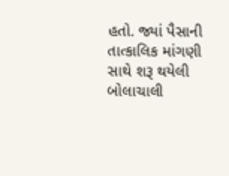હતો. જ્યાં પૈસાની તાત્કાલિક માંગણી સાથે શરૂ થયેલી બોલાચાલી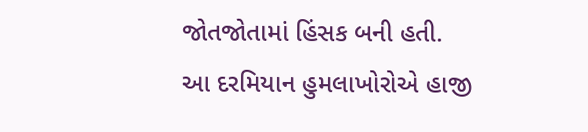જોતજોતામાં હિંસક બની હતી.
આ દરમિયાન હુમલાખોરોએ હાજી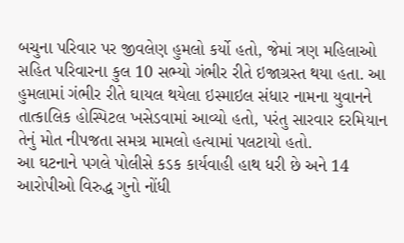બચુના પરિવાર પર જીવલેણ હુમલો કર્યો હતો, જેમાં ત્રણ મહિલાઓ સહિત પરિવારના કુલ 10 સભ્યો ગંભીર રીતે ઇજાગ્રસ્ત થયા હતા. આ હુમલામાં ગંભીર રીતે ઘાયલ થયેલા ઇસ્માઇલ સંધાર નામના યુવાનને તાત્કાલિક હોસ્પિટલ ખસેડવામાં આવ્યો હતો, પરંતુ સારવાર દરમિયાન તેનું મોત નીપજતા સમગ્ર મામલો હત્યામાં પલટાયો હતો.
આ ઘટનાને પગલે પોલીસે કડક કાર્યવાહી હાથ ધરી છે અને 14 આરોપીઓ વિરુદ્ધ ગુનો નોંધી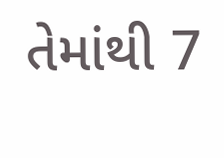તેમાંથી 7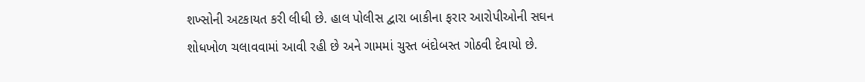શખ્સોની અટકાયત કરી લીધી છે. હાલ પોલીસ દ્વારા બાકીના ફરાર આરોપીઓની સઘન શોધખોળ ચલાવવામાં આવી રહી છે અને ગામમાં ચુસ્ત બંદોબસ્ત ગોઠવી દેવાયો છે.